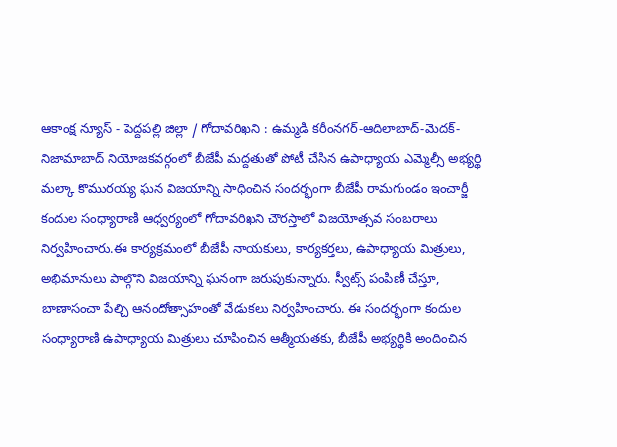ఆకాంక్ష న్యూస్ - పెద్దపల్లి జిల్లా / గోదావరిఖని : ఉమ్మడి కరీంనగర్-ఆదిలాబాద్-మెదక్- నిజామాబాద్ నియోజకవర్గంలో బీజేపీ మద్దతుతో పోటీ చేసిన ఉపాధ్యాయ ఎమ్మెల్సీ అభ్యర్థి మల్కా కొమురయ్య ఘన విజయాన్ని సాధించిన సందర్భంగా బీజేపీ రామగుండం ఇంచార్జీ కందుల సంధ్యారాణి ఆధ్వర్యంలో గోదావరిఖని చౌరస్తాలో విజయోత్సవ సంబరాలు నిర్వహించారు.ఈ కార్యక్రమంలో బీజేపీ నాయకులు, కార్యకర్తలు, ఉపాధ్యాయ మిత్రులు, అభిమానులు పాల్గొని విజయాన్ని ఘనంగా జరుపుకున్నారు. స్వీట్స్ పంపిణీ చేస్తూ, బాణాసంచా పేల్చి ఆనందోత్సాహంతో వేడుకలు నిర్వహించారు. ఈ సందర్భంగా కందుల సంధ్యారాణి ఉపాధ్యాయ మిత్రులు చూపించిన ఆత్మీయతకు, బీజేపీ అభ్యర్థికి అందించిన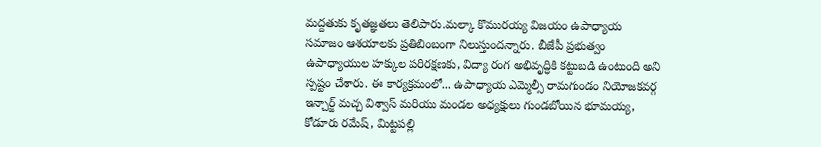మద్దతుకు కృతజ్ఞతలు తెలిపారు.మల్కా కొమురయ్య విజయం ఉపాధ్యాయ సమాజం ఆశయాలకు ప్రతిబింబంగా నిలుస్తుందన్నారు. బీజేపీ ప్రభుత్వం ఉపాధ్యాయుల హక్కుల పరిరక్షణకు, విద్యా రంగ అభివృద్ధికి కట్టుబడి ఉంటుంది అని స్పష్టం చేశారు. ఈ కార్యక్రమంలో... ఉపాధ్యాయ ఎమ్మెల్సీ రామగుండం నియోజకవర్గ ఇన్చార్జ్ మచ్చ విశ్వాస్ మరియు మండల అధ్యక్షులు గుండబోయిన భూమయ్య, కోడూరు రమేష్, మిట్టపల్లి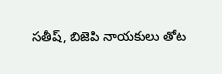సతీష్, బిజెపి నాయకులు తోట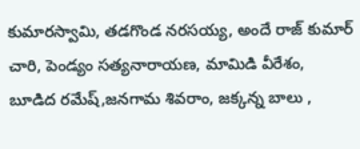కుమారస్వామి, తడగొండ నరసయ్య, అందే రాజ్ కుమార్ చారి, పెండ్యం సత్యనారాయణ, మామిడి వీరేశం, బూడిద రమేష్,జనగామ శివరాం, జక్కన్న బాలు ,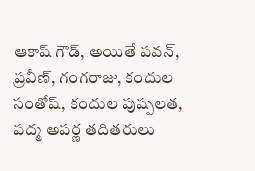ఆకాష్ గౌడ్, అయితే పవన్, ప్రవీణ్, గంగరాజు, కందుల సంతోష్, కందుల పుష్పలత, పద్మ అపర్ణ తదితరులు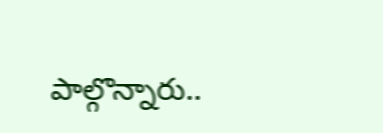పాల్గొన్నారు..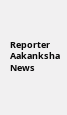Reporter
Aakanksha News